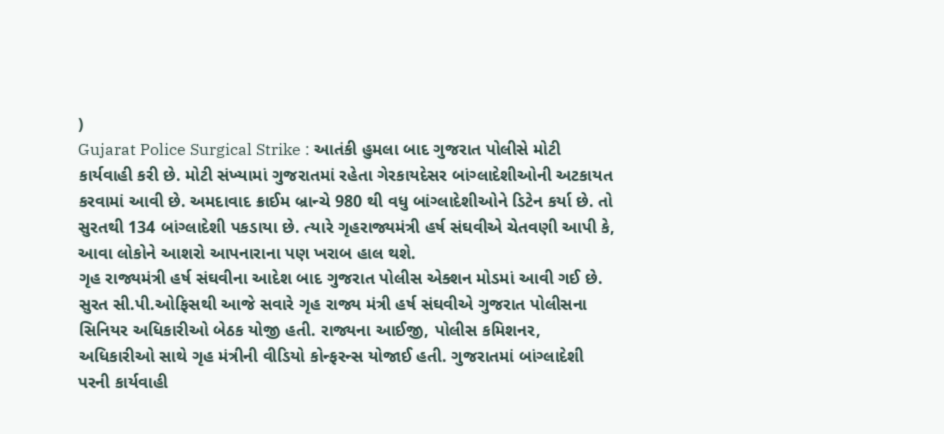)
Gujarat Police Surgical Strike : આતંકી હુમલા બાદ ગુજરાત પોલીસે મોટી કાર્યવાહી કરી છે. મોટી સંખ્યામાં ગુજરાતમાં રહેતા ગેરકાયદેસર બાંગ્લાદેશીઓની અટકાયત કરવામાં આવી છે. અમદાવાદ ક્રાઈમ બ્રાન્ચે 980 થી વધુ બાંગ્લાદેશીઓને ડિટેન કર્યા છે. તો સુરતથી 134 બાંગ્લાદેશી પકડાયા છે. ત્યારે ગૃહરાજ્યમંત્રી હર્ષ સંઘવીએ ચેતવણી આપી કે, આવા લોકોને આશરો આપનારાના પણ ખરાબ હાલ થશે.
ગૃહ રાજ્યમંત્રી હર્ષ સંઘવીના આદેશ બાદ ગુજરાત પોલીસ એક્શન મોડમાં આવી ગઈ છે. સુરત સી.પી.ઓફિસથી આજે સવારે ગૃહ રાજ્ય મંત્રી હર્ષ સંઘવીએ ગુજરાત પોલીસના સિનિયર અધિકારીઓ બેઠક યોજી હતી. રાજ્યના આઈજી, પોલીસ કમિશનર, અધિકારીઓ સાથે ગૃહ મંત્રીની વીડિયો કોન્ફરન્સ યોજાઈ હતી. ગુજરાતમાં બાંગ્લાદેશી પરની કાર્યવાહી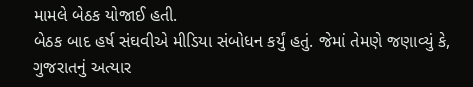મામલે બેઠક યોજાઈ હતી.
બેઠક બાદ હર્ષ સંઘવીએ મીડિયા સંબોધન કર્યું હતું. જેમાં તેમણે જણાવ્યું કે, ગુજરાતનું અત્યાર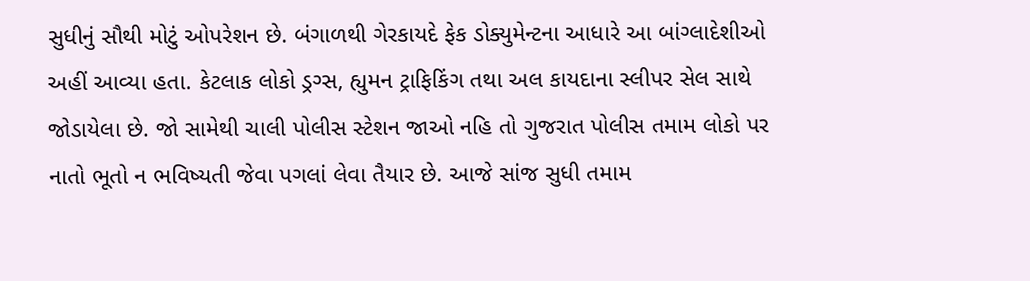સુધીનું સૌથી મોટું ઓપરેશન છે. બંગાળથી ગેરકાયદે ફેક ડોક્યુમેન્ટના આધારે આ બાંગ્લાદેશીઓ અહીં આવ્યા હતા. કેટલાક લોકો ડ્રગ્સ, હ્યુમન ટ્રાફિકિંગ તથા અલ કાયદાના સ્લીપર સેલ સાથે જોડાયેલા છે. જો સામેથી ચાલી પોલીસ સ્ટેશન જાઓ નહિ તો ગુજરાત પોલીસ તમામ લોકો પર નાતો ભૂતો ન ભવિષ્યતી જેવા પગલાં લેવા તૈયાર છે. આજે સાંજ સુધી તમામ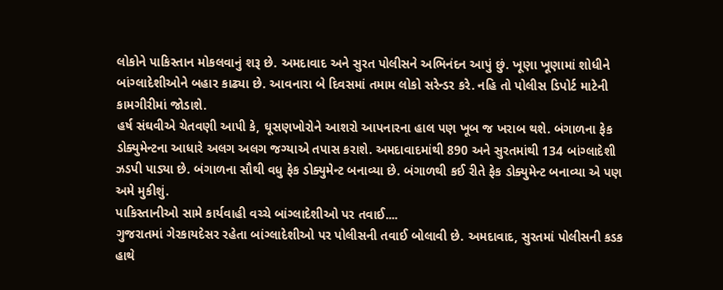લોકોને પાકિસ્તાન મોકલવાનું શરૂ છે. અમદાવાદ અને સુરત પોલીસને અભિનંદન આપું છું. ખૂણા ખૂણામાં શોધીને બાંગ્લાદેશીઓને બહાર કાઢ્યા છે. આવનારા બે દિવસમાં તમામ લોકો સરેન્ડર કરે. નહિ તો પોલીસ ડિપોર્ટ માટેની કામગીરીમાં જોડાશે.
હર્ષ સંઘવીએ ચેતવણી આપી કે, ઘૂસણખોરોને આશરો આપનારના હાલ પણ ખૂબ જ ખરાબ થશે. બંગાળના ફેક ડોક્યુમેન્ટના આધારે અલગ અલગ જગ્યાએ તપાસ કરાશે. અમદાવાદમાંથી 890 અને સુરતમાંથી 134 બાંગ્લાદેશી ઝડપી પાડ્યા છે. બંગાળના સૌથી વધુ ફેક ડોક્યુમેન્ટ બનાવ્યા છે. બંગાળથી કઈ રીતે ફેક ડોક્યુમેન્ટ બનાવ્યા એ પણ અમે મુકીશું.
પાકિસ્તાનીઓ સામે કાર્યવાહી વચ્ચે બાંગ્લાદેશીઓ પર તવાઈ....
ગુજરાતમાં ગેરકાયદેસર રહેતા બાંગ્લાદેશીઓ પર પોલીસની તવાઈ બોલાવી છે. અમદાવાદ, સુરતમાં પોલીસની કડક હાથે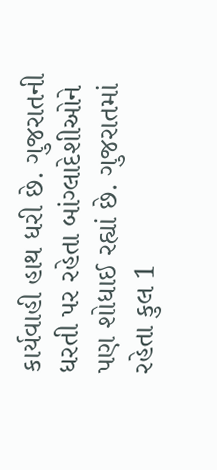કાર્યવાહી હાથ ધરી છે. ગુજરાતની ધરતી પર રહેતા બાંગ્લાદેશીઓને પણ શોધાઈ રહ્યાં છે. ગુજરાતમાં રહેતા કુલ 1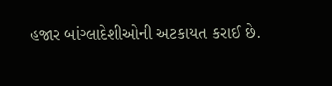હજાર બાંગ્લાદેશીઓની અટકાયત કરાઈ છે.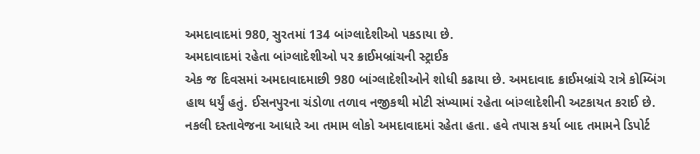અમદાવાદમાં 980, સુરતમાં 134 બાંગ્લાદેશીઓ પકડાયા છે.
અમદાવાદમાં રહેતા બાંગ્લાદેશીઓ પર ક્રાઈમબ્રાંચની સ્ટ્રાઈક
એક જ દિવસમાં અમદાવાદમાછી 980 બાંગ્લાદેશીઓને શોધી કઢાયા છે. અમદાવાદ ક્રાઈમબ્રાંચે રાત્રે કોમ્બિંગ હાથ ધર્યું હતું. ઈસનપુરના ચંડોળા તળાવ નજીકથી મોટી સંખ્યામાં રહેતા બાંગ્લાદેશીની અટકાયત કરાઈ છે. નકલી દસ્તાવેજના આધારે આ તમામ લોકો અમદાવાદમાં રહેતા હતા. હવે તપાસ કર્યા બાદ તમામને ડિપોર્ટ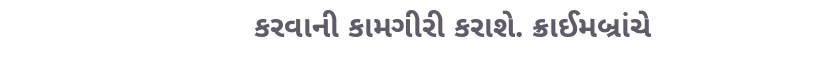કરવાની કામગીરી કરાશે. ક્રાઈમબ્રાંચે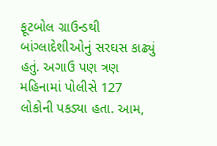ફૂટબોલ ગ્રાઉન્ડથી બાંગ્લાદેશીઓનું સરઘસ કાઢ્યું હતું. અગાઉ પણ ત્રણ મહિનામાં પોલીસે 127 લોકોની પકડ્યા હતા. આમ,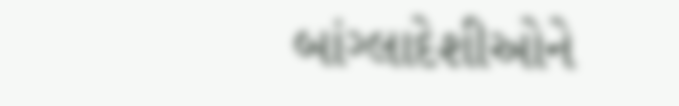બાંગ્લાદેશીઓને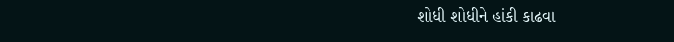શોધી શોધીને હાંકી કાઢવા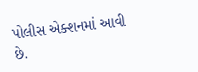પોલીસ એક્શનમાં આવી છે.